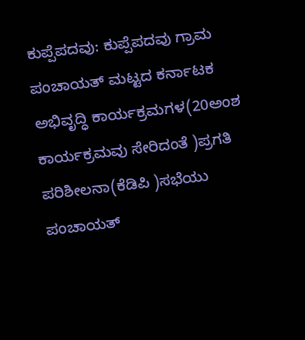ಕುಪ್ಪೆಪದವು: ಕುಪ್ಪೆಪದವು ಗ್ರಾಮ ಪಂಚಾಯತ್ ಮಟ್ಟದ ಕರ್ನಾಟಕ ಅಭಿವೃದ್ಧಿ ಕಾರ್ಯಕ್ರಮಗಳ(20ಅಂಶ ಕಾರ್ಯಕ್ರಮವು ಸೇರಿದಂತೆ )ಪ್ರಗತಿ ಪರಿಶೀಲನಾ(ಕೆಡಿಪಿ )ಸಭೆಯು ಪಂಚಾಯತ್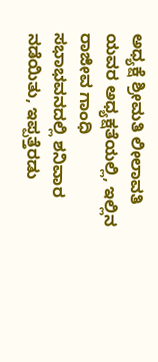ಅಧ್ಯಕ್ಷೆ ಶ್ರೀಮತಿ ಲೀಲಾವತಿ ಯವರ ಅಧ್ಯಕ್ಷತೆಯಲ್ಲಿ, ಇಲ್ಲಿನ ರಾಜೀವ ಗಾಂಧಿ ಸಭಾಭವನದಲ್ಲಿ ಶನಿವಾರ ನಡೆಯಿತು, ಇಪ್ಪತ್ತೆರಡು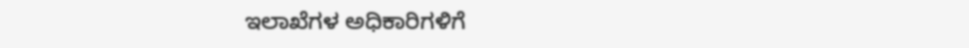ಇಲಾಖೆಗಳ ಅಧಿಕಾರಿಗಳಿಗೆ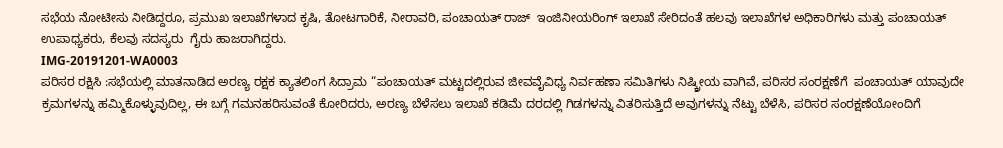ಸಭೆಯ ನೋಟೀಸು ನೀಡಿದ್ದರೂ, ಪ್ರಮುಖ ಇಲಾಖೆಗಳಾದ ಕೃಷಿ, ತೋಟಗಾರಿಕೆ, ನೀರಾವರಿ, ಪಂಚಾಯತ್ ರಾಜ್  ಇಂಜಿನೀಯರಿಂಗ್ ಇಲಾಖೆ ಸೇರಿದಂತೆ ಹಲವು ಇಲಾಖೆಗಳ ಅಧಿಕಾರಿಗಳು ಮತ್ತು ಪಂಚಾಯತ್ ಉಪಾಧ್ಯಕರು, ಕೆಲವು ಸದಸ್ಯರು  ಗೈರು ಹಾಜರಾಗಿದ್ದರು.
IMG-20191201-WA0003
ಪರಿಸರ ರಕ್ಷಿಸಿ :ಸಭೆಯಲ್ಲಿ ಮಾತನಾಡಿದ ಅರಣ್ಯ ರಕ್ಷಕ ಕ್ಯಾತಲಿಂಗ ಸಿದ್ರಾಮ “ಪಂಚಾಯತ್ ಮಟ್ಟದಲ್ಲಿರುವ ಜೀವವೈವಿಧ್ಯ ನಿರ್ವಹಣಾ ಸಮಿತಿಗಳು ನಿಷ್ಕ್ರೀಯ ವಾಗಿವೆ, ಪರಿಸರ ಸಂರಕ್ಷಣೆಗೆ  ಪಂಚಾಯತ್ ಯಾವುದೇ ಕ್ರಮಗಳನ್ನು ಹಮ್ಮಿಕೊಳ್ಳುವುದಿಲ್ಲ, ಈ ಬಗ್ಗೆ ಗಮನಹರಿಸುವಂತೆ ಕೋರಿದರು, ಅರಣ್ಯ ಬೆಳೆಸಲು ಇಲಾಖೆ ಕಡಿಮೆ ದರದಲ್ಲಿ ಗಿಡಗಳನ್ನು ವಿತರಿಸುತ್ತಿದೆ ಅವುಗಳನ್ನು ನೆಟ್ಟು ಬೆಳೆಸಿ, ಪರಿಸರ ಸಂರಕ್ಷಣೆಯೋಂದಿಗೆ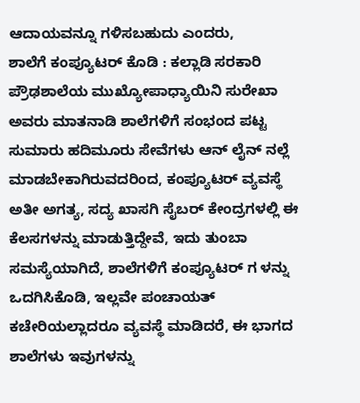ಆದಾಯವನ್ನೂ ಗಳಿಸಬಹುದು ಎಂದರು,
ಶಾಲೆಗೆ ಕಂಪ್ಯೂಟರ್ ಕೊಡಿ : ಕಲ್ಲಾಡಿ ಸರಕಾರಿ ಪ್ರೌಢಶಾಲೆಯ ಮುಖ್ಯೋಪಾಧ್ಯಾಯಿನಿ ಸುರೇಖಾ ಅವರು ಮಾತನಾಡಿ ಶಾಲೆಗಳಿಗೆ ಸಂಭಂದ ಪಟ್ಟ  ಸುಮಾರು ಹದಿಮೂರು ಸೇವೆಗಳು ಆನ್ ಲೈನ್ ನಲ್ಲೆ ಮಾಡಬೇಕಾಗಿರುವದರಿಂದ, ಕಂಪ್ಯೂಟರ್ ವ್ಯವಸ್ಥೆ ಅತೀ ಅಗತ್ಯ, ಸದ್ಯ ಖಾಸಗಿ ಸೈಬರ್ ಕೇಂದ್ರಗಳಲ್ಲಿ ಈ ಕೆಲಸಗಳನ್ನು ಮಾಡುತ್ತಿದ್ದೇವೆ, ಇದು ತುಂಬಾ ಸಮಸ್ಯೆಯಾಗಿದೆ, ಶಾಲೆಗಳಿಗೆ ಕಂಪ್ಯೂಟರ್ ಗ ಳನ್ನು ಒದಗಿಸಿಕೊಡಿ, ಇಲ್ಲವೇ ಪಂಚಾಯತ್ ಕಚೇರಿಯಲ್ಲಾದರೂ ವ್ಯವಸ್ಥೆ ಮಾಡಿದರೆ, ಈ ಭಾಗದ ಶಾಲೆಗಳು ಇವುಗಳನ್ನು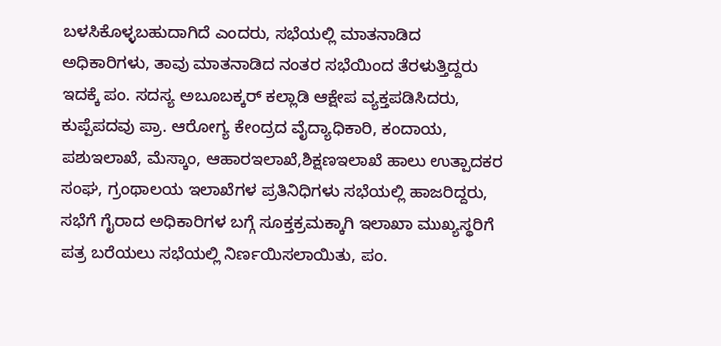ಬಳಸಿಕೊಳ್ಳಬಹುದಾಗಿದೆ ಎಂದರು, ಸಭೆಯಲ್ಲಿ ಮಾತನಾಡಿದ ಅಧಿಕಾರಿಗಳು, ತಾವು ಮಾತನಾಡಿದ ನಂತರ ಸಭೆಯಿಂದ ತೆರಳುತ್ತಿದ್ದರು ಇದಕ್ಕೆ ಪಂ. ಸದಸ್ಯ ಅಬೂಬಕ್ಕರ್ ಕಲ್ಲಾಡಿ ಆಕ್ಷೇಪ ವ್ಯಕ್ತಪಡಿಸಿದರು, ಕುಪ್ಪೆಪದವು ಪ್ರಾ. ಆರೋಗ್ಯ ಕೇಂದ್ರದ ವೈದ್ಯಾಧಿಕಾರಿ, ಕಂದಾಯ, ಪಶುಇಲಾಖೆ, ಮೆಸ್ಕಾಂ, ಆಹಾರಇಲಾಖೆ,ಶಿಕ್ಷಣಇಲಾಖೆ ಹಾಲು ಉತ್ಪಾದಕರ ಸಂಘ, ಗ್ರಂಥಾಲಯ ಇಲಾಖೆಗಳ ಪ್ರತಿನಿಧಿಗಳು ಸಭೆಯಲ್ಲಿ ಹಾಜರಿದ್ದರು, ಸಭೆಗೆ ಗೈರಾದ ಅಧಿಕಾರಿಗಳ ಬಗ್ಗೆ ಸೂಕ್ತಕ್ರಮಕ್ಕಾಗಿ ಇಲಾಖಾ ಮುಖ್ಯಸ್ಥರಿಗೆ ಪತ್ರ ಬರೆಯಲು ಸಭೆಯಲ್ಲಿ ನಿರ್ಣಯಿಸಲಾಯಿತು, ಪಂ.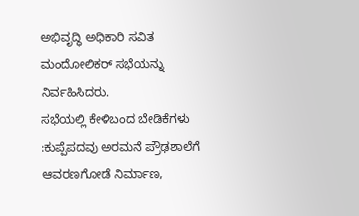ಅಭಿವೃದ್ಧಿ ಅಧಿಕಾರಿ ಸವಿತ ಮಂದೋಲಿಕರ್ ಸಭೆಯನ್ನು ನಿರ್ವಹಿಸಿದರು.
ಸಭೆಯಲ್ಲಿ ಕೇಳಿಬಂದ ಬೇಡಿಕೆಗಳು :ಕುಪ್ಪೆಪದವು ಅರಮನೆ ಪ್ರೌಢಶಾಲೆಗೆ ಆವರಣಗೋಡೆ ನಿರ್ಮಾಣ,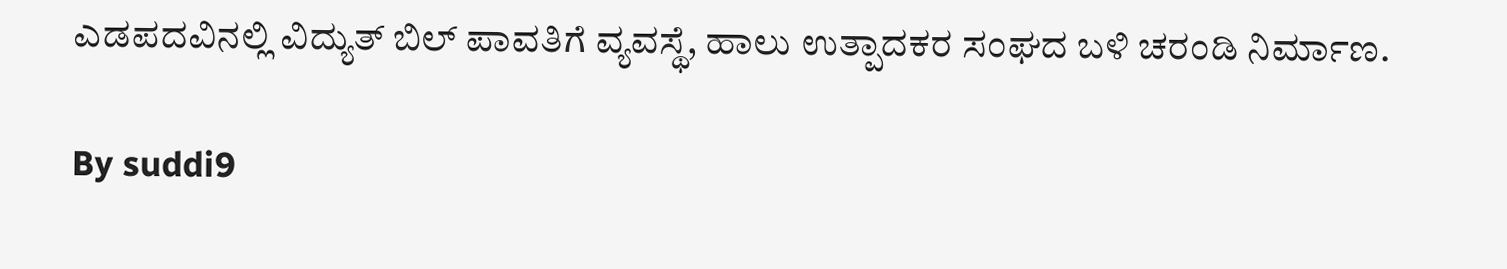ಎಡಪದವಿನಲ್ಲಿ ವಿದ್ಯುತ್ ಬಿಲ್ ಪಾವತಿಗೆ ವ್ಯವಸ್ಥೆ, ಹಾಲು ಉತ್ಪಾದಕರ ಸಂಘದ ಬಳಿ ಚರಂಡಿ ನಿರ್ಮಾಣ.

By suddi9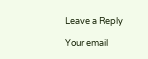Leave a Reply

Your email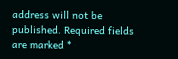address will not be published. Required fields are marked *